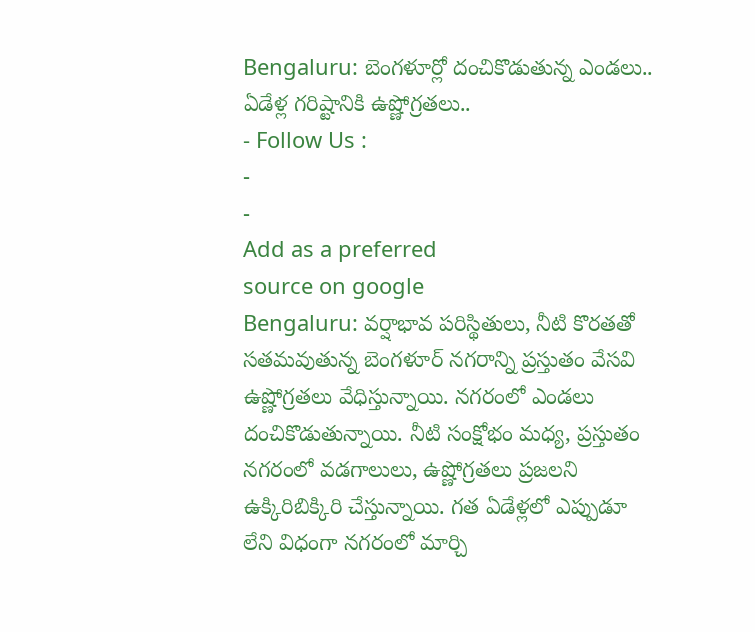Bengaluru: బెంగళూర్లో దంచికొడుతున్న ఎండలు.. ఏడేళ్ల గరిష్టానికి ఉష్ణోగ్రతలు..
- Follow Us :
-
-
Add as a preferred
source on google
Bengaluru: వర్షాభావ పరిస్థితులు, నీటి కొరతతో సతమవుతున్న బెంగళూర్ నగరాన్ని ప్రస్తుతం వేసవి ఉష్ణోగ్రతలు వేధిస్తున్నాయి. నగరంలో ఎండలు దంచికొడుతున్నాయి. నీటి సంక్షోభం మధ్య, ప్రస్తుతం నగరంలో వడగాలులు, ఉష్ణోగ్రతలు ప్రజలని ఉక్కిరిబిక్కిరి చేస్తున్నాయి. గత ఏడేళ్లలో ఎప్పుడూ లేని విధంగా నగరంలో మార్చి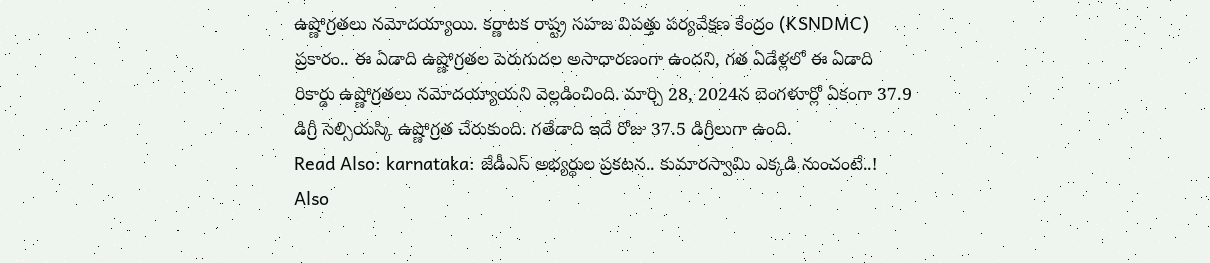ఉష్ణోగ్రతలు నమోదయ్యాయి. కర్ణాటక రాష్ట్ర సహజ విపత్తు పర్యవేక్షణ కేంద్రం (KSNDMC) ప్రకారం.. ఈ ఏడాది ఉష్ణోగ్రతల పెరుగుదల అసాధారణంగా ఉందని, గత ఏడేళ్లలో ఈ ఏడాది రికార్డు ఉష్ణోగ్రతలు నమోదయ్యాయని వెల్లడించింది. మార్చి 28, 2024న బెంగళూర్లో ఏకంగా 37.9 డిగ్రీ సెల్సియస్కి ఉష్ణోగ్రత చేరుకుంది. గతేడాది ఇదే రోజు 37.5 డిగ్రీలుగా ఉంది.
Read Also: karnataka: జేడీఎస్ అభ్యర్థుల ప్రకటన.. కుమారస్వామి ఎక్కడి నుంచంటే..!
Also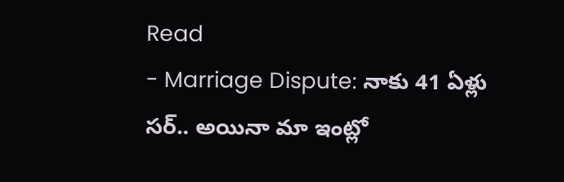Read
- Marriage Dispute: నాకు 41 ఏళ్లు సర్.. అయినా మా ఇంట్లో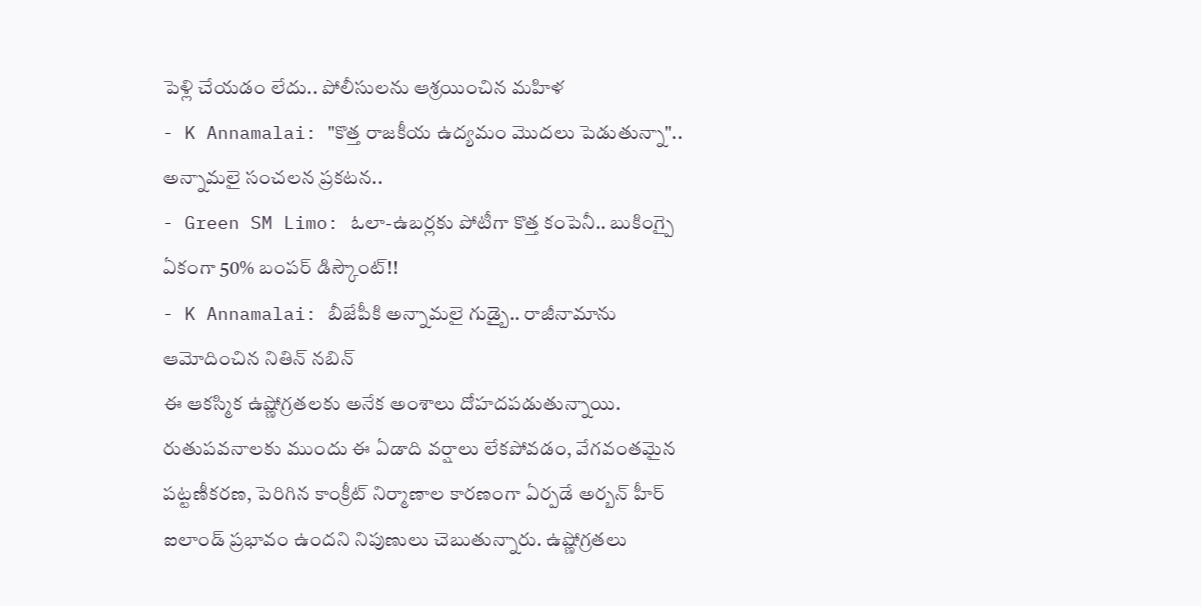పెళ్లి చేయడం లేదు.. పోలీసులను ఆశ్రయించిన మహిళ
- K Annamalai: "కొత్త రాజకీయ ఉద్యమం మొదలు పెడుతున్నా".. అన్నామలై సంచలన ప్రకటన..
- Green SM Limo: ఓలా-ఉబర్లకు పోటీగా కొత్త కంపెనీ.. బుకింగ్పై ఏకంగా 50% బంపర్ డిస్కౌంట్!!
- K Annamalai: బీజేపీకి అన్నామలై గుడ్బై.. రాజీనామాను ఆమోదించిన నితిన్ నబిన్
ఈ ఆకస్మిక ఉష్ణోగ్రతలకు అనేక అంశాలు దోహదపడుతున్నాయి. రుతుపవనాలకు ముందు ఈ ఏడాది వర్షాలు లేకపోవడం, వేగవంతమైన పట్టణీకరణ, పెరిగిన కాంక్రీట్ నిర్మాణాల కారణంగా ఏర్పడే అర్బన్ హీర్ ఐలాండ్ ప్రభావం ఉందని నిపుణులు చెబుతున్నారు. ఉష్ణోగ్రతలు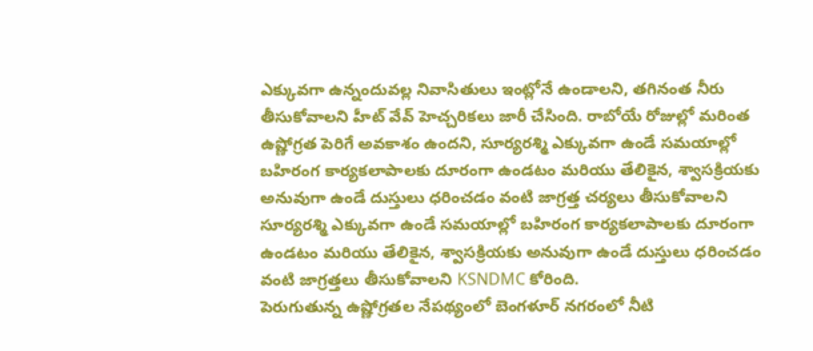ఎక్కువగా ఉన్నందువల్ల నివాసితులు ఇంట్లోనే ఉండాలని, తగినంత నీరు తీసుకోవాలని హీట్ వేవ్ హెచ్చరికలు జారీ చేసింది. రాబోయే రోజుల్లో మరింత ఉష్ణోగ్రత పెరిగే అవకాశం ఉందని, సూర్యరశ్మి ఎక్కువగా ఉండే సమయాల్లో బహిరంగ కార్యకలాపాలకు దూరంగా ఉండటం మరియు తేలికైన, శ్వాసక్రియకు అనువుగా ఉండే దుస్తులు ధరించడం వంటి జాగ్రత్త చర్యలు తీసుకోవాలని సూర్యరశ్మి ఎక్కువగా ఉండే సమయాల్లో బహిరంగ కార్యకలాపాలకు దూరంగా ఉండటం మరియు తేలికైన, శ్వాసక్రియకు అనువుగా ఉండే దుస్తులు ధరించడం వంటి జాగ్రత్తలు తీసుకోవాలని KSNDMC కోరింది.
పెరుగుతున్న ఉష్ణోగ్రతల నేపథ్యంలో బెంగళూర్ నగరంలో నీటి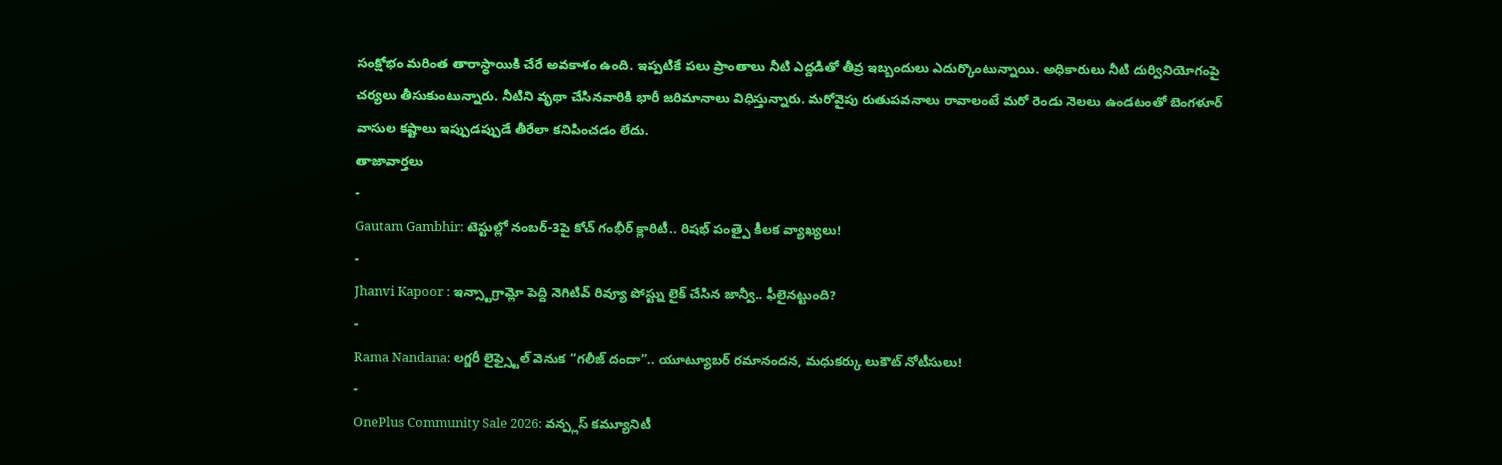సంక్షోభం మరింత తారాస్థాయికి చేరే అవకాశం ఉంది. ఇప్పటికే పలు ప్రాంతాలు నీటి ఎద్దడితో తీవ్ర ఇబ్బందులు ఎదుర్కొంటున్నాయి. అధికారులు నీటి దుర్వినియోగంపై చర్యలు తీసుకుంటున్నారు. నీటిని వృథా చేసినవారికి భారీ జరిమానాలు విధిస్తున్నారు. మరోవైపు రుతుపవనాలు రావాలంటే మరో రెండు నెలలు ఉండటంతో బెంగళూర్ వాసుల కష్టాలు ఇప్పుడప్పుడే తీరేలా కనిపించడం లేదు.
తాజావార్తలు
-
Gautam Gambhir: టెస్టుల్లో నంబర్-3పై కోచ్ గంభీర్ క్లారిటీ.. రిషభ్ పంత్పై కీలక వ్యాఖ్యలు!
-
Jhanvi Kapoor : ఇన్స్టాగ్రామ్లో పెద్ది నెగిటివ్ రివ్యూ పోస్ట్ను లైక్ చేసిన జాన్వీ.. ఫీలైనట్టుంది?
-
Rama Nandana: లగ్జరీ లైఫ్స్టైల్ వెనుక “గలీజ్ దందా”.. యూట్యూబర్ రమానందన, మధుకర్కు లుకౌట్ నోటీసులు!
-
OnePlus Community Sale 2026: వన్ప్లస్ కమ్యూనిటీ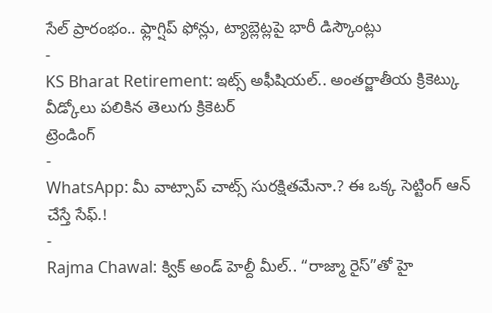సేల్ ప్రారంభం.. ఫ్లాగ్షిప్ ఫోన్లు, ట్యాబ్లెట్లపై భారీ డిస్కౌంట్లు
-
KS Bharat Retirement: ఇట్స్ అఫీషియల్.. అంతర్జాతీయ క్రికెట్కు వీడ్కోలు పలికిన తెలుగు క్రికెటర్
ట్రెండింగ్
-
WhatsApp: మీ వాట్సాప్ చాట్స్ సురక్షితమేనా.? ఈ ఒక్క సెట్టింగ్ ఆన్ చేస్తే సేఫ్.!
-
Rajma Chawal: క్విక్ అండ్ హెల్దీ మీల్.. “రాజ్మా రైస్”తో హై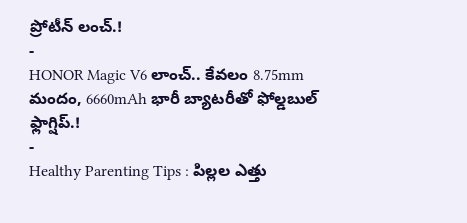ప్రోటీన్ లంచ్.!
-
HONOR Magic V6 లాంచ్.. కేవలం 8.75mm మందం, 6660mAh భారీ బ్యాటరీతో ఫోల్డబుల్ ఫ్లాగ్షిప్.!
-
Healthy Parenting Tips : పిల్లల ఎత్తు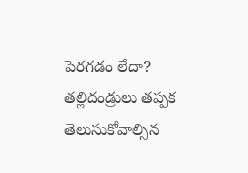పెరగడం లేదా? తల్లిదండ్రులు తప్పక తెలుసుకోవాల్సిన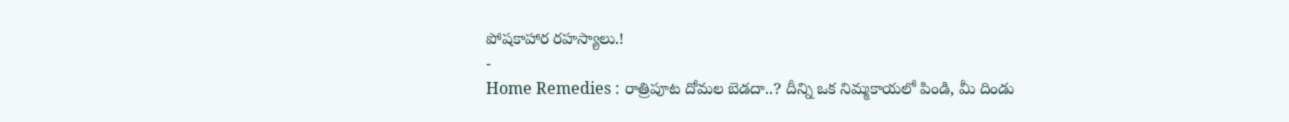పోషకాహార రహస్యాలు.!
-
Home Remedies : రాత్రిపూట దోమల బెడదా..? దీన్ని ఒక నిమ్మకాయలో పిండి, మీ దిండు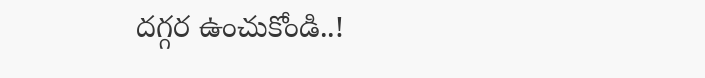దగ్గర ఉంచుకోండి..!